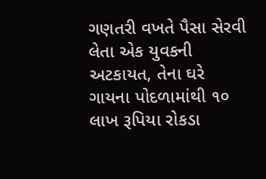ગણતરી વખતે પૈસા સેરવી લેતા એક યુવકની અટકાયત, તેના ઘરે ગાયના પોદળામાંથી ૧૦ લાખ રૂપિયા રોકડા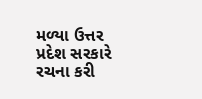મળ્યા ઉત્તર પ્રદેશ સરકારે રચના કરી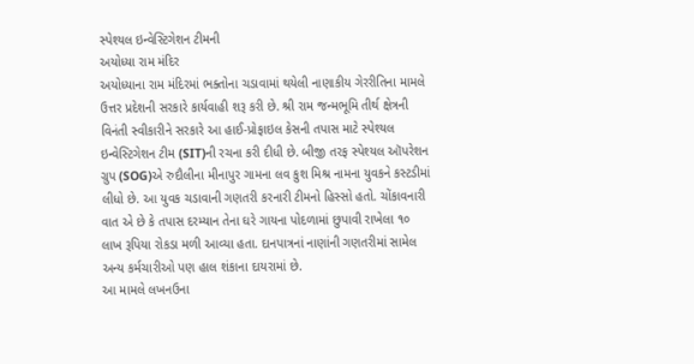સ્પેશ્યલ ઇન્વેસ્ટિગેશન ટીમની
અયોધ્યા રામ મંદિર
અયોધ્યાના રામ મંદિરમાં ભક્તોના ચડાવામાં થયેલી નાણાકીય ગેરરીતિના મામલે ઉત્તર પ્રદેશની સરકારે કાર્યવાહી શરૂ કરી છે. શ્રી રામ જન્મભૂમિ તીર્થ ક્ષેત્રની વિનંતી સ્વીકારીને સરકારે આ હાઈ-પ્રોફાઇલ કેસની તપાસ માટે સ્પેશ્યલ ઇન્વેસ્ટિગેશન ટીમ (SIT)ની રચના કરી દીધી છે. બીજી તરફ સ્પેશ્યલ ઑપરેશન ગ્રુપ (SOG)એ રુદૌલીના મીનાપુર ગામના લવ કુશ મિશ્ર નામના યુવકને કસ્ટડીમાં લીધો છે. આ યુવક ચડાવાની ગણતરી કરનારી ટીમનો હિસ્સો હતો. ચોંકાવનારી વાત એ છે કે તપાસ દરમ્યાન તેના ઘરે ગાયના પોદળામાં છુપાવી રાખેલા ૧૦ લાખ રૂપિયા રોકડા મળી આવ્યા હતા. દાનપાત્રનાં નાણાંની ગણતરીમાં સામેલ અન્ય કર્મચારીઓ પણ હાલ શંકાના દાયરામાં છે.
આ મામલે લખનઉના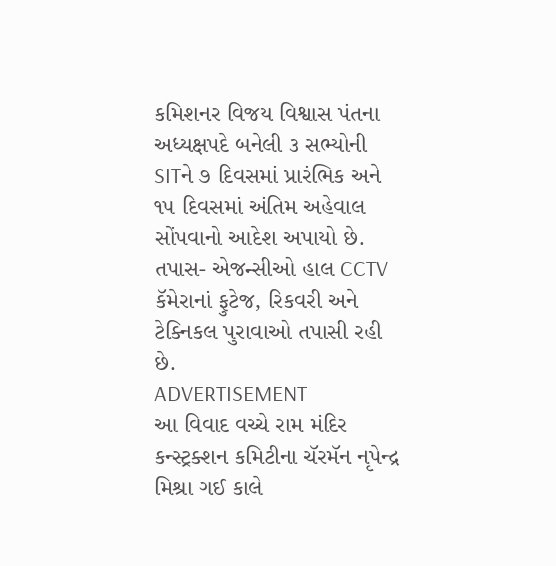કમિશનર વિજય વિશ્વાસ પંતના અધ્યક્ષપદે બનેલી ૩ સભ્યોની SITને ૭ દિવસમાં પ્રારંભિક અને ૧૫ દિવસમાં અંતિમ અહેવાલ સોંપવાનો આદેશ અપાયો છે. તપાસ- એજન્સીઓ હાલ CCTV કૅમેરાનાં ફુટેજ, રિકવરી અને ટેક્નિકલ પુરાવાઓ તપાસી રહી છે.
ADVERTISEMENT
આ વિવાદ વચ્ચે રામ મંદિર કન્સ્ટ્રક્શન કમિટીના ચૅરમૅન નૃપેન્દ્ર મિશ્રા ગઈ કાલે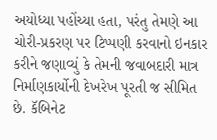અયોધ્યા પહોંચ્યા હતા, પરંતુ તેમણે આ ચોરી-પ્રકરણ પર ટિપ્પણી કરવાનો ઇનકાર કરીને જણાવ્યું કે તેમની જવાબદારી માત્ર નિર્માણકાર્યોની દેખરેખ પૂરતી જ સીમિત છે. કૅબિનેટ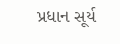પ્રધાન સૂર્ય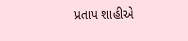પ્રતાપ શાહીએ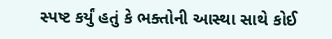સ્પષ્ટ કર્યું હતું કે ભક્તોની આસ્થા સાથે કોઈ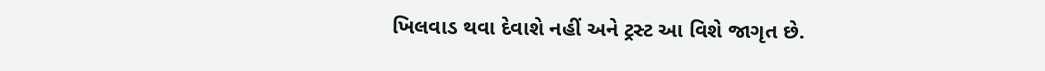ખિલવાડ થવા દેવાશે નહીં અને ટ્રસ્ટ આ વિશે જાગૃત છે.